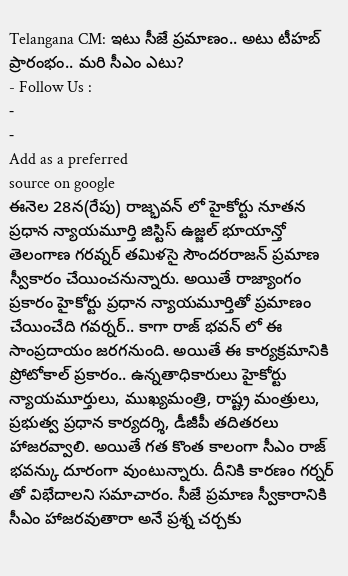Telangana CM: ఇటు సీజే ప్రమాణం.. అటు టీహబ్ ప్రారంభం.. మరి సీఎం ఎటు?
- Follow Us :
-
-
Add as a preferred
source on google
ఈనెల 28న(రేపు) రాజ్భవన్ లో హైకోర్టు నూతన ప్రధాన న్యాయమూర్తి జిస్టిస్ ఉజ్జల్ భూయాన్తో తెలంగాణ గరవ్నర్ తమిళసై సౌందరరాజన్ ప్రమాణ స్వీకారం చేయించనున్నారు. అయితే రాజ్యాంగం ప్రకారం హైకోర్టు ప్రధాన న్యాయమూర్తితో ప్రమాణం చేయించేది గవర్నర్.. కాగా రాజ్ భవన్ లో ఈ సాంప్రదాయం జరగనుంది. అయితే ఈ కార్యక్రమానికి ప్రోటోకాల్ ప్రకారం.. ఉన్నతాధికారులు హైకోర్టు న్యాయమూర్తులు, ముఖ్యమంత్రి, రాష్ట్ర మంత్రులు, ప్రభుత్వ ప్రధాన కార్యదర్శి, డీజీపీ తదితరలు హాజరవ్వాలి. అయితే గత కొంత కాలంగా సీఎం రాజ్ భవన్కు దూరంగా వుంటున్నారు. దీనికి కారణం గర్నర్ తో విభేదాలని సమాచారం. సీజే ప్రమాణ స్వీకారానికి సీఎం హాజరవుతారా అనే ప్రశ్న చర్చకు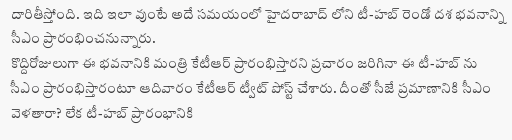దారితీస్తోంది. ఇది ఇలా వుంటే అదే సమయంలో హైదరాబాద్ లోని టీ-హబ్ రెండో దశ భవనాన్ని సీఎం ప్రారంభించనున్నారు.
కొద్దిరోజులుగా ఈ భవనానికి మంత్రి కేటీఆర్ ప్రారంభిస్తారని ప్రచారం జరిగినా ఈ టీ-హబ్ ను సీఎం ప్రారంభిస్తారంటూ ఆదివారం కేటీఆర్ ట్వీట్ పోస్ట్ చేశారు. దీంతో సీజే ప్రమాణానికి సీఎం వెళతారా? లేక టీ-హబ్ ప్రారంభానికి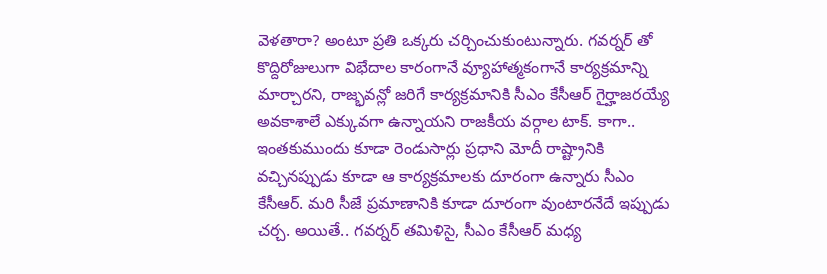వెళతారా? అంటూ ప్రతి ఒక్కరు చర్చించుకుంటున్నారు. గవర్నర్ తో కొద్దిరోజులుగా విభేదాల కారంగానే వ్యూహాత్మకంగానే కార్యక్రమాన్ని మార్చారని, రాజ్భవన్లో జరిగే కార్యక్రమానికి సీఎం కేసీఆర్ గైర్హాజరయ్యే అవకాశాలే ఎక్కువగా ఉన్నాయని రాజకీయ వర్గాల టాక్. కాగా.. ఇంతకుముందు కూడా రెండుసార్లు ప్రధాని మోదీ రాష్ట్రానికి వచ్చినప్పుడు కూడా ఆ కార్యక్రమాలకు దూరంగా ఉన్నారు సీఎం కేసీఆర్. మరి సీజే ప్రమాణానికి కూడా దూరంగా వుంటారనేదే ఇప్పుడు చర్చ. అయితే.. గవర్నర్ తమిళిసై, సీఎం కేసీఆర్ మధ్య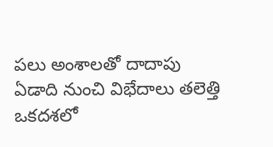పలు అంశాలతో దాదాపు ఏడాది నుంచి విభేదాలు తలెత్తి ఒకదశలో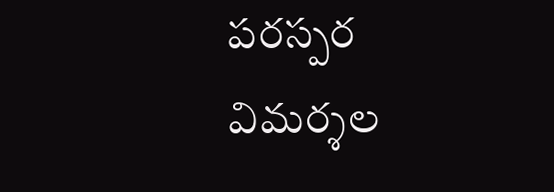పరస్పర విమర్శల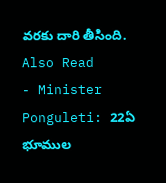వరకు దారి తీసింది.
Also Read
- Minister Ponguleti: 22ఏ భూముల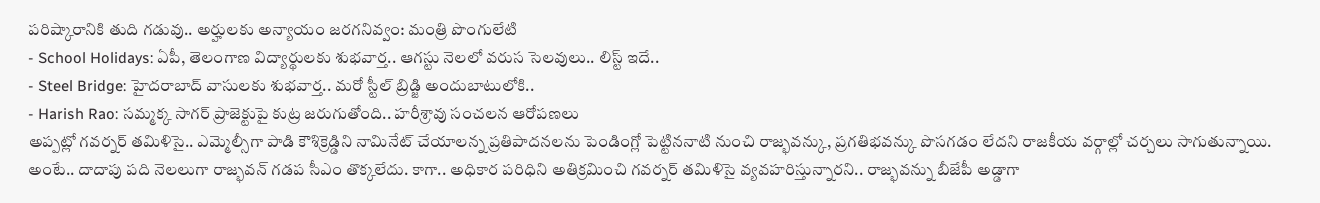పరిష్కారానికి తుది గడువు.. అర్హులకు అన్యాయం జరగనివ్వం: మంత్రి పొంగులేటి
- School Holidays: ఏపీ, తెలంగాణ విద్యార్థులకు శుభవార్త.. ఆగస్టు నెలలో వరుస సెలవులు.. లిస్ట్ ఇదే..
- Steel Bridge: హైదరాబాద్ వాసులకు శుభవార్త.. మరో స్టీల్ బ్రిడ్జి అందుబాటులోకి..
- Harish Rao: సమ్మక్క సాగర్ ప్రాజెక్టుపై కుట్ర జరుగుతోంది.. హరీశ్రావు సంచలన ఆరోపణలు
అప్పట్లో గవర్నర్ తమిళిసై.. ఎమ్మెల్సీగా పాడి కౌశిక్రెడ్డిని నామినేట్ చేయాలన్న ప్రతిపాదనలను పెండింగ్లో పెట్టిననాటి నుంచి రాజ్భవన్కు, ప్రగతిభవన్కు పొసగడం లేదని రాజకీయ వర్గాల్లో చర్చలు సాగుతున్నాయి. అంటే.. దాదాపు పది నెలలుగా రాజ్భవన్ గడప సీఎం తొక్కలేదు. కాగా.. అధికార పరిధిని అతిక్రమించి గవర్నర్ తమిళిసై వ్యవహరిస్తున్నారని.. రాజ్భవన్ను బీజేపీ అడ్డాగా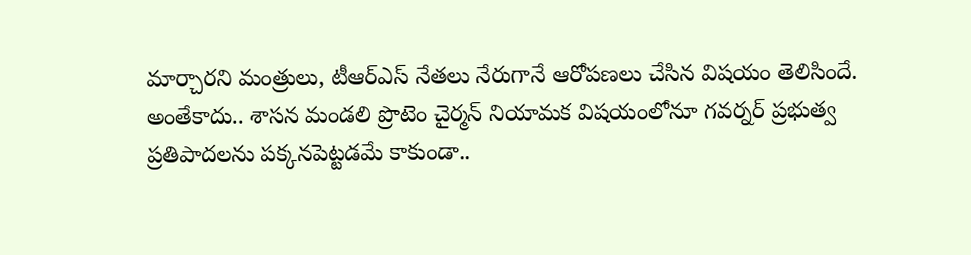మార్చారని మంత్రులు, టీఆర్ఎస్ నేతలు నేరుగానే ఆరోపణలు చేసిన విషయం తెలిసిందే. అంతేకాదు.. శాసన మండలి ప్రొటెం చైర్మన్ నియామక విషయంలోనూ గవర్నర్ ప్రభుత్వ ప్రతిపాదలను పక్కనపెట్టడమే కాకుండా..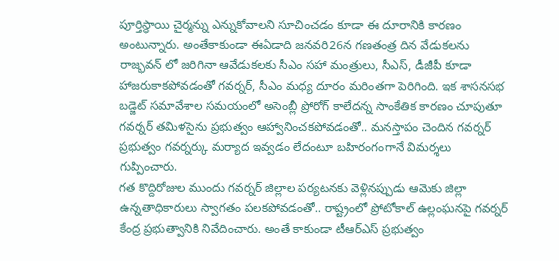పూర్తిస్థాయి చైర్మన్ను ఎన్నుకోవాలని సూచించడం కూడా ఈ దూరానికి కారణం అంటున్నారు. అంతేకాకుండా ఈఏడాది జనవరి26న గణతంత్ర దిన వేడుకలను రాజ్భవన్ లో జరిగినా ఆవేడుకలకు సీఎం సహా మంత్రులు, సీఎస్, డీజీపీ కూడా హాజరుకాకపోవడంతో గవర్నర్, సీఎం మధ్య దూరం మరింతగా పెరిగింది. ఇక శాసనసభ బడ్జెట్ సమావేశాల సమయంలో అసెంబ్లీ ప్రోరోగ్ కాలేదన్న సాంకేతిక కారణం చూపుతూ గవర్నర్ తమిళసైను ప్రభుత్వం ఆహ్వానించకపోవడంతో.. మనస్తాపం చెందిన గవర్నర్ ప్రభుత్వం గవర్నర్కు మర్యాద ఇవ్వడం లేదంటూ బహిరంగంగానే విమర్శలు గుప్పించారు.
గత కొద్దిరోజుల ముందు గవర్నర్ జిల్లాల పర్యటనకు వెళ్లినప్పుడు ఆమెకు జిల్లా ఉన్నతాధికారులు స్వాగతం పలకపోవడంతో.. రాష్ట్రంలో ప్రోటోకాల్ ఉల్లంఘనపై గవర్నర్ కేంద్ర ప్రభుత్వానికి నివేదించారు. అంతే కాకుండా టీఆర్ఎస్ ప్రభుత్వం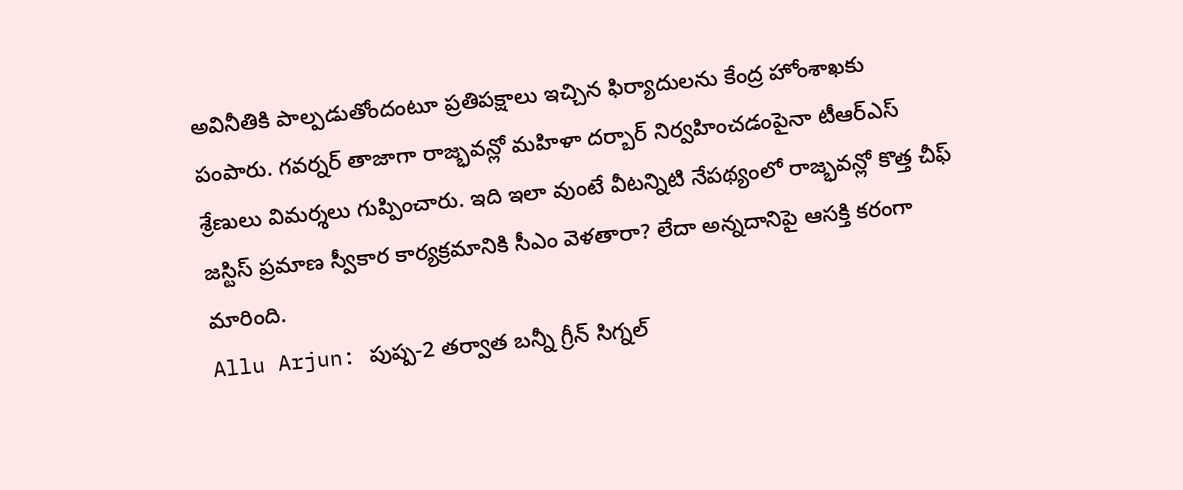అవినీతికి పాల్పడుతోందంటూ ప్రతిపక్షాలు ఇచ్చిన ఫిర్యాదులను కేంద్ర హోంశాఖకు పంపారు. గవర్నర్ తాజాగా రాజ్భవన్లో మహిళా దర్బార్ నిర్వహించడంపైనా టీఆర్ఎస్ శ్రేణులు విమర్శలు గుప్పించారు. ఇది ఇలా వుంటే వీటన్నిటి నేపథ్యంలో రాజ్భవన్లో కొత్త చీఫ్ జస్టిస్ ప్రమాణ స్వీకార కార్యక్రమానికి సీఎం వెళతారా? లేదా అన్నదానిపై ఆసక్తి కరంగా మారింది.
Allu Arjun: పుష్ప-2 తర్వాత బన్నీ గ్రీన్ సిగ్నల్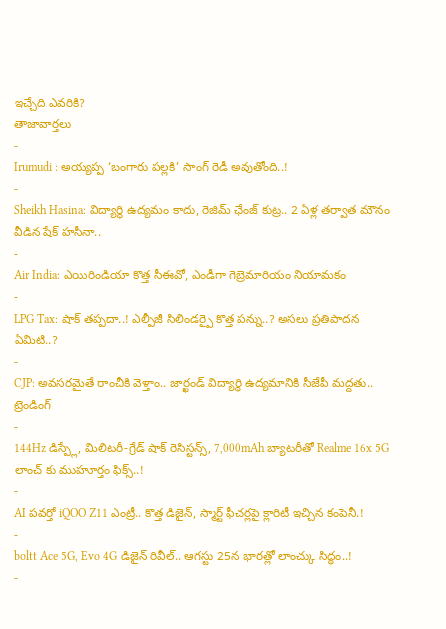ఇచ్చేది ఎవరికి?
తాజావార్తలు
-
Irumudi : అయ్యప్ప ‘బంగారు పల్లకి’ సాంగ్ రెడీ అవుతోంది..!
-
Sheikh Hasina: విద్యార్థి ఉద్యమం కాదు, రెజిమ్ ఛేంజ్ కుట్ర.. 2 ఏళ్ల తర్వాత మౌనం వీడిన షేక్ హసీనా..
-
Air India: ఎయిరిండియా కొత్త సీఈవో, ఎండీగా గెబ్రెమారియం నియామకం
-
LPG Tax: షాక్ తప్పదా..! ఎల్పీజీ సిలిండర్పై కొత్త పన్ను..? అసలు ప్రతిపాదన ఏమిటి..?
-
CJP: అవసరమైతే రాంచీకి వెళ్తాం.. జార్ఖండ్ విద్యార్థి ఉద్యమానికి సీజేపీ మద్దతు..
ట్రెండింగ్
-
144Hz డిస్ప్లే, మిలిటరీ-గ్రేడ్ షాక్ రెసిస్టన్స్, 7,000mAh బ్యాటరీతో Realme 16x 5G లాంచ్ కు ముహూర్తం ఫిక్స్..!
-
AI పవర్తో iQOO Z11 ఎంట్రీ.. కొత్త డిజైన్, స్మార్ట్ ఫీచర్లపై క్లారిటీ ఇచ్చిన కంపెనీ.!
-
boltt Ace 5G, Evo 4G డిజైన్ రివీల్.. ఆగస్టు 25న భారత్లో లాంచ్కు సిద్ధం..!
-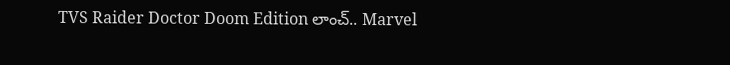TVS Raider Doctor Doom Edition లాంచ్.. Marvel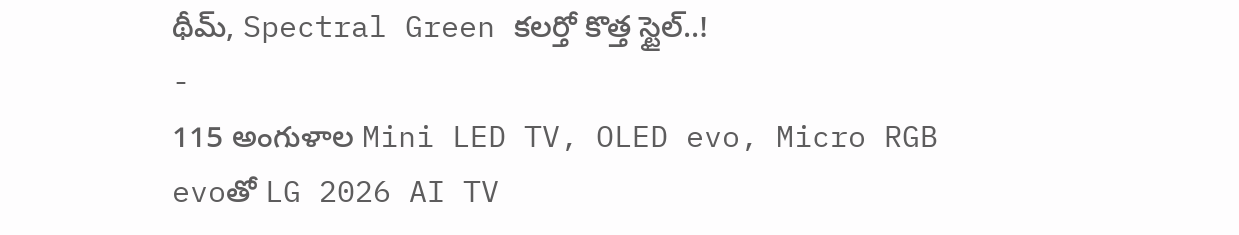థీమ్, Spectral Green కలర్తో కొత్త స్టైల్..!
-
115 అంగుళాల Mini LED TV, OLED evo, Micro RGB evoతో LG 2026 AI TV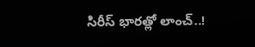సిరీస్ భారత్లో లాంచ్..!